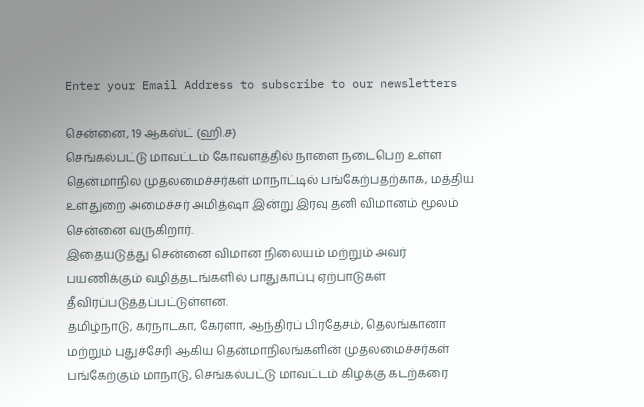Enter your Email Address to subscribe to our newsletters

சென்னை, 19 ஆகஸ்ட் (ஹி.ச)
செங்கல்பட்டு மாவட்டம் கோவளத்தில் நாளை நடைபெற உள்ள தென்மாநில முதலமைச்சர்கள் மாநாட்டில் பங்கேற்பதற்காக, மத்திய உள்துறை அமைச்சர் அமித்ஷா இன்று இரவு தனி விமானம் மூலம் சென்னை வருகிறார்.
இதையடுத்து சென்னை விமான நிலையம் மற்றும் அவர் பயணிக்கும் வழித்தடங்களில் பாதுகாப்பு ஏற்பாடுகள் தீவிரப்படுத்தப்பட்டுள்ளன.
தமிழ்நாடு, கர்நாடகா, கேரளா, ஆந்திரப் பிரதேசம், தெலங்கானா மற்றும் புதுச்சேரி ஆகிய தென்மாநிலங்களின் முதலமைச்சர்கள் பங்கேற்கும் மாநாடு, செங்கல்பட்டு மாவட்டம் கிழக்கு கடற்கரை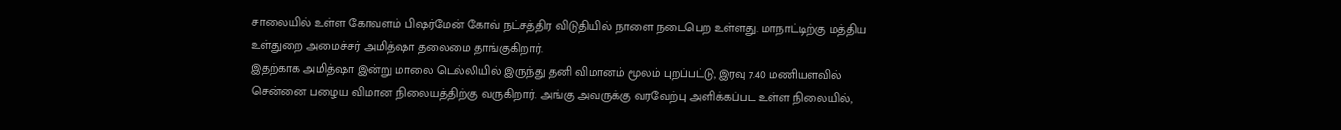சாலையில் உள்ள கோவளம் பிஷர்மேன் கோவ் நட்சத்திர விடுதியில் நாளை நடைபெற உள்ளது. மாநாட்டிற்கு மத்திய உள்துறை அமைச்சர் அமித்ஷா தலைமை தாங்குகிறார்.
இதற்காக அமித்ஷா இன்று மாலை டெல்லியில் இருந்து தனி விமானம் மூலம் புறப்பட்டு, இரவு 7.40 மணியளவில் சென்னை பழைய விமான நிலையத்திற்கு வருகிறார். அங்கு அவருக்கு வரவேற்பு அளிக்கப்பட உள்ள நிலையில்,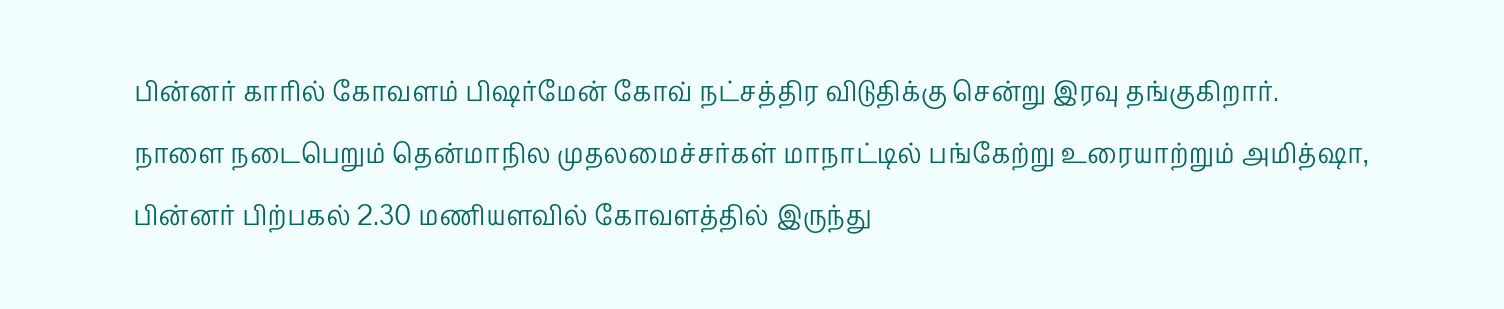பின்னர் காரில் கோவளம் பிஷர்மேன் கோவ் நட்சத்திர விடுதிக்கு சென்று இரவு தங்குகிறார்.
நாளை நடைபெறும் தென்மாநில முதலமைச்சர்கள் மாநாட்டில் பங்கேற்று உரையாற்றும் அமித்ஷா, பின்னர் பிற்பகல் 2.30 மணியளவில் கோவளத்தில் இருந்து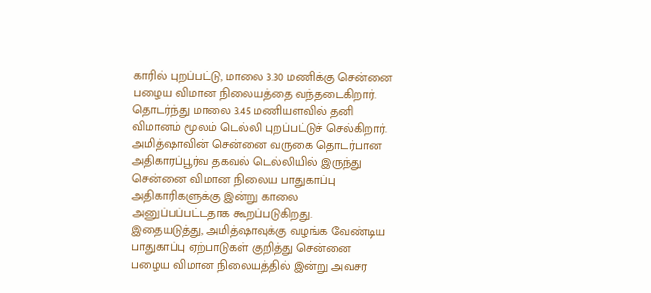காரில் புறப்பட்டு, மாலை 3.30 மணிக்கு சென்னை பழைய விமான நிலையத்தை வந்தடைகிறார். தொடர்ந்து மாலை 3.45 மணியளவில் தனி விமானம் மூலம் டெல்லி புறப்பட்டுச் செல்கிறார்.
அமித்ஷாவின் சென்னை வருகை தொடர்பான அதிகாரப்பூர்வ தகவல் டெல்லியில் இருந்து சென்னை விமான நிலைய பாதுகாப்பு அதிகாரிகளுக்கு இன்று காலை அனுப்பப்பட்டதாக கூறப்படுகிறது.
இதையடுத்து, அமித்ஷாவுக்கு வழங்க வேண்டிய பாதுகாப்பு ஏற்பாடுகள் குறித்து சென்னை பழைய விமான நிலையத்தில் இன்று அவசர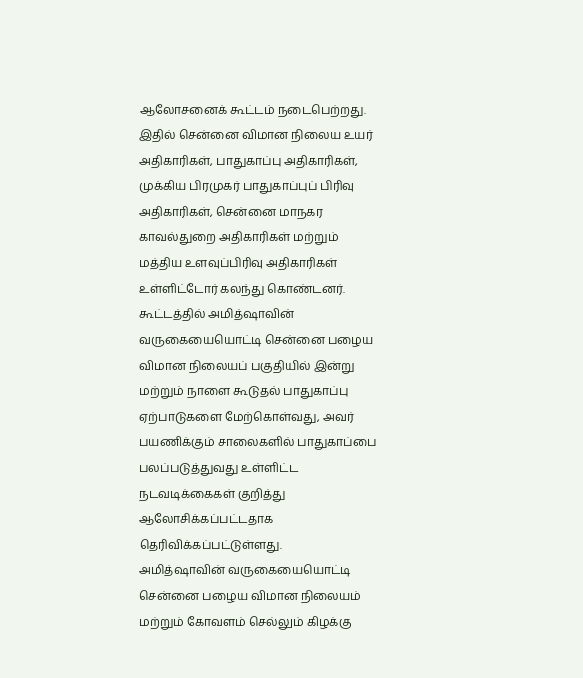ஆலோசனைக் கூட்டம் நடைபெற்றது. இதில் சென்னை விமான நிலைய உயர் அதிகாரிகள், பாதுகாப்பு அதிகாரிகள், முக்கிய பிரமுகர் பாதுகாப்புப் பிரிவு அதிகாரிகள், சென்னை மாநகர காவல்துறை அதிகாரிகள் மற்றும் மத்திய உளவுப்பிரிவு அதிகாரிகள் உள்ளிட்டோர் கலந்து கொண்டனர்.
கூட்டத்தில் அமித்ஷாவின் வருகையையொட்டி சென்னை பழைய விமான நிலையப் பகுதியில் இன்று மற்றும் நாளை கூடுதல் பாதுகாப்பு ஏற்பாடுகளை மேற்கொள்வது, அவர் பயணிக்கும் சாலைகளில் பாதுகாப்பை பலப்படுத்துவது உள்ளிட்ட நடவடிக்கைகள் குறித்து ஆலோசிக்கப்பட்டதாக தெரிவிக்கப்பட்டுள்ளது.
அமித்ஷாவின் வருகையையொட்டி சென்னை பழைய விமான நிலையம் மற்றும் கோவளம் செல்லும் கிழக்கு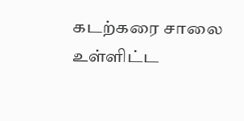கடற்கரை சாலை உள்ளிட்ட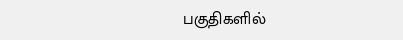பகுதிகளில்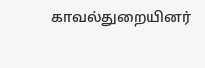காவல்துறையினர்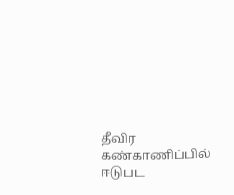தீவிர கண்காணிப்பில் ஈடுபட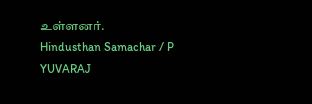உள்ளனர்.
Hindusthan Samachar / P YUVARAJ